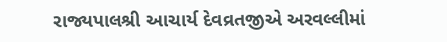રાજ્યપાલશ્રી આચાર્ય દેવવ્રતજીએ અરવલ્લીમાં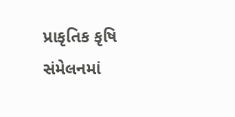પ્રાકૃતિક કૃષિ સંમેલનમાં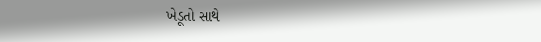ખેડૂતો સાથે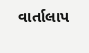વાર્તાલાપ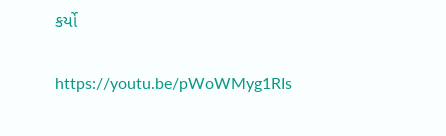કર્યો

https://youtu.be/pWoWMyg1RIs